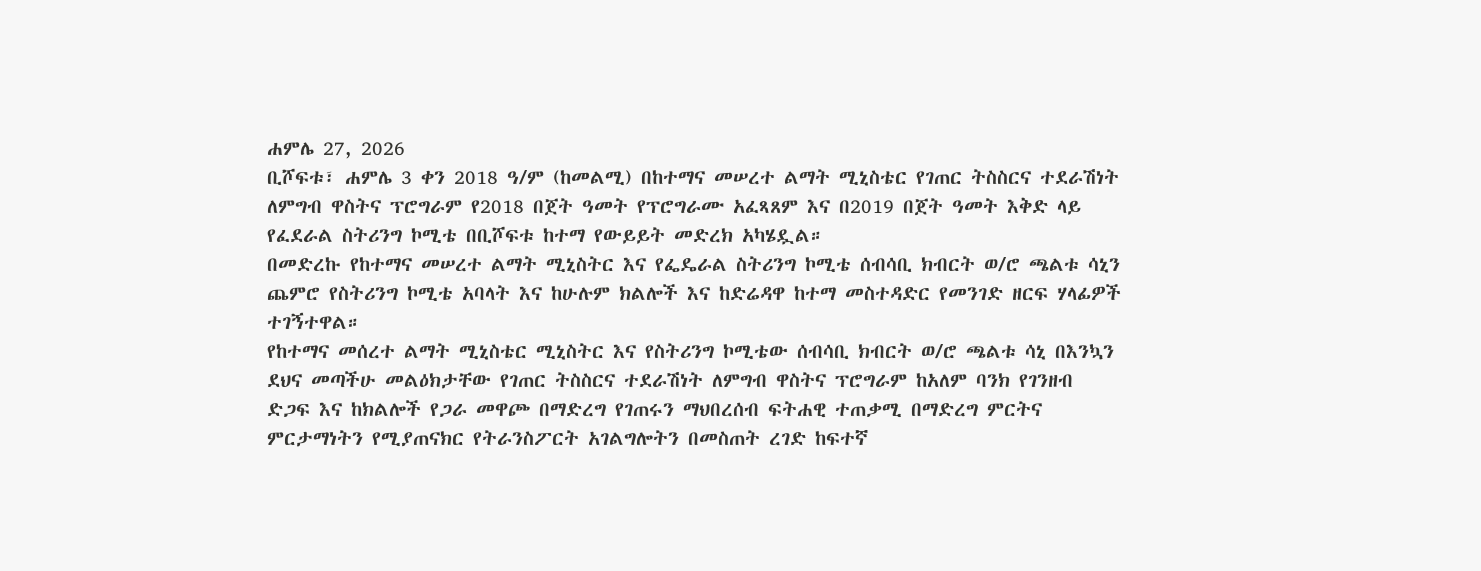ሐምሌ 27, 2026
ቢሾፍቱ፣ ሐምሌ 3 ቀን 2018 ዓ/ም (ከመልሚ) በከተማና መሠረተ ልማት ሚኒስቴር የገጠር ትስስርና ተደራሽነት ለምግብ ዋስትና ፕሮግራም የ2018 በጀት ዓመት የፕሮግራሙ አፈጻጸም እና በ2019 በጀት ዓመት እቅድ ላይ የፈደራል ስትሪንግ ኮሚቴ በቢሾፍቱ ከተማ የውይይት መድረክ አካሄዷል።
በመድረኩ የከተማና መሠረተ ልማት ሚኒስትር እና የፌዴራል ስትሪንግ ኮሚቴ ሰብሳቢ ክብርት ወ/ሮ ጫልቱ ሳኒን ጨምሮ የስትሪንግ ኮሚቴ አባላት እና ከሁሉም ክልሎች እና ከድሬዳዋ ከተማ መስተዳድር የመንገድ ዘርፍ ሃላፊዎች ተገኝተዋል።
የከተማና መሰረተ ልማት ሚኒስቴር ሚኒስትር እና የስትሪንግ ኮሚቴው ሰብሳቢ ክብርት ወ/ሮ ጫልቱ ሳኒ በእንኳን ደህና መጣችሁ መልዕክታቸው የገጠር ትስስርና ተደራሽነት ለምግብ ዋስትና ፕሮግራም ከአለም ባንክ የገንዘብ ድጋፍ እና ከክልሎች የጋራ መዋጮ በማድረግ የገጠሩን ማህበረሰብ ፍትሐዊ ተጠቃሚ በማድረግ ምርትና ምርታማነትን የሚያጠናክር የትራንስፖርት አገልግሎትን በመስጠት ረገድ ከፍተኛ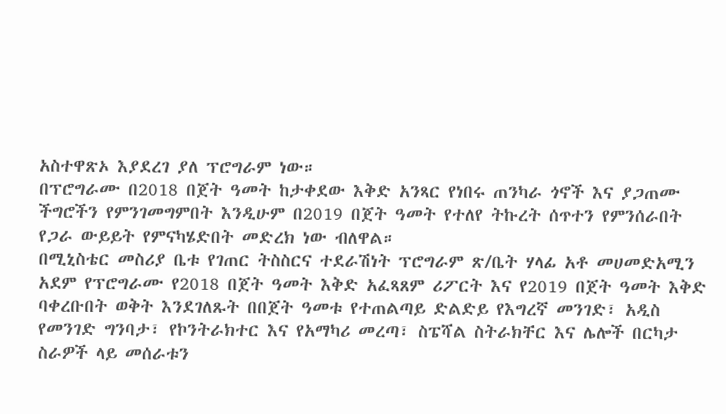አስተዋጽኦ እያደረገ ያለ ፕሮግራም ነው።
በፕሮግራሙ በ2018 በጀት ዓመት ከታቀደው እቅድ አንጻር የነበሩ ጠንካራ ጎኖች እና ያጋጠሙ ችግሮችን የምንገመግምበት እንዲሁም በ2019 በጀት ዓመት የተለየ ትኩረት ሰጥተን የምንሰራበት የጋራ ውይይት የምናካሄድበት መድረክ ነው ብለዋል።
በሚኒስቴር መስሪያ ቤቱ የገጠር ትስስርና ተደራሽነት ፕሮግራም ጽ/ቤት ሃላፊ አቶ መሀመድአሚን አደም የፕሮግራሙ የ2018 በጀት ዓመት እቅድ አፈጻጸም ሪፖርት እና የ2019 በጀት ዓመት እቅድ ባቀረቡበት ወቅት እንደገለጹት በበጀት ዓመቱ የተጠልጣይ ድልድይ የእግረኛ መንገድ፣ አዲስ የመንገድ ግንባታ፣ የኮንትራክተር እና የአማካሪ መረጣ፣ ስፔሻል ስትራክቸር እና ሌሎች በርካታ ስራዎች ላይ መሰራቱን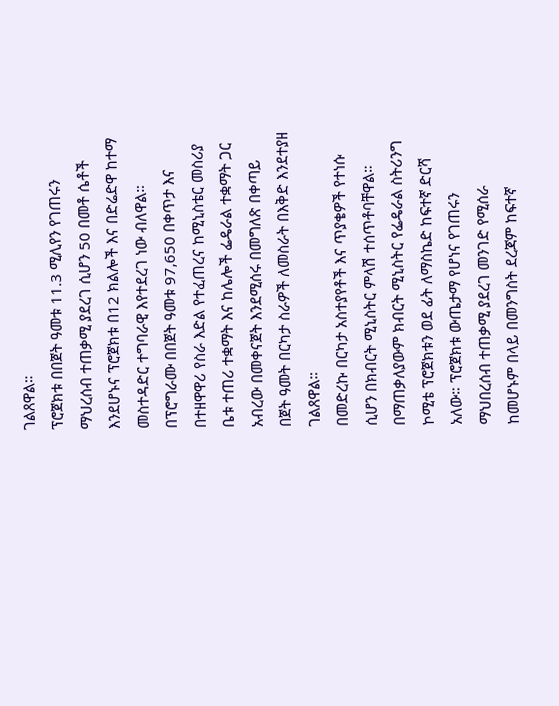ገልጸዋል።
ፕሮጀክቱ በበጀት ዓመቱ 11.3 ሚሊየን የገጠሩን ማህረሰብ ተጠቃሚ ያደረገ ሲሆን 50 በመቶ ሴቶች እንደሆኑና ፕሮጀክቱ በ12 ክልሎች እና በድሬድዋ ከተማ መስተዳድር ተግባራዊ እየተደረገ ነው ብለዋል።
በፕሮግራሙ በበጀት ዓመቱ 97,650 በቀጥታ እና በተዘዋዋሪ የስራ እድል የተፈጠረና ከሚኒስቴር መስሪያ ቤቱ ተጠሪ ተቋማት እና ከሌሎች ፌዴራል ተቋማት ጋር አብረው በመቀናጀት እንደሚሰሩ በመግለጽ በቀጣይ በጀት ዓመት በርካታ ስራዎች ለመስራት በእቅድ እንደተያዘ ገልጸዋል።
በመድረኩ በርካታ አስተያየቶች እና ጥያቄዎች የተነሱ ሲሆን በክብርት ሚኒስትር ምላሽ ተሰጥቶባቸዋል።
በማጠቃለያውም ክብርት ሚኒስትር የፌዴራል ስትሪንግ ኮሚቴ ፕሮጀክቱን ወደ ፊት ለማስኬድ ከፍተኛ ድርሻ አለው። ፕሮጀክቱ ውጤታማ የሆነና የገጠሩን ማህበረሰብ ተጠቃሚ ያደረገ መንገድ የሚሰራ ከመሆኑም በላይ በመንግስት ደረጃም ከፍተኛ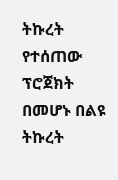ትኩረት የተሰጠው ፕሮጀክት በመሆኑ በልዩ ትኩረት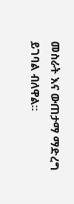መስራት እና ውጠታማ ማድረግ ይገባል ብለዋል።